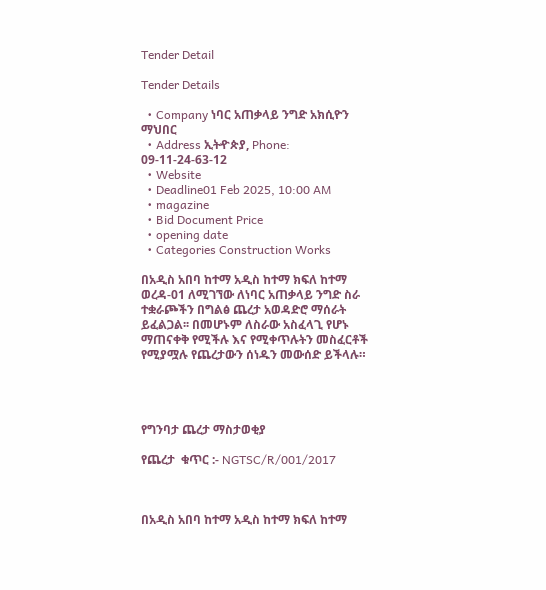Tender Detail

Tender Details

  • Company ነባር አጠቃላይ ንግድ አክሲዮን ማህበር
  • Address ኢትዯጵያ, Phone: 09-11-24-63-12
  • Website
  • Deadline01 Feb 2025, 10:00 AM
  • magazine
  • Bid Document Price
  • opening date
  • Categories Construction Works

በአዲስ አበባ ከተማ አዲስ ከተማ ክፍለ ከተማ ወረዳ-01 ለሚገኘው ለነባር አጠቃላይ ንግድ ስራ ተቋራጮችን በግልፅ ጨረታ አወዳድሮ ማሰራት ይፈልጋል፡፡ በመሆኑም ለስራው አስፈላጊ የሆኑ ማጠናቀቅ የሚችሉ እና የሚቀጥሉትን መስፈርቶች የሚያሟሉ የጨረታውን ሰነዱን መውሰድ ይችላሉ።




የግንባታ ጨረታ ማስታወቂያ

የጨረታ  ቁጥር :- NGTSC/R/001/2017



በአዲስ አበባ ከተማ አዲስ ከተማ ክፍለ ከተማ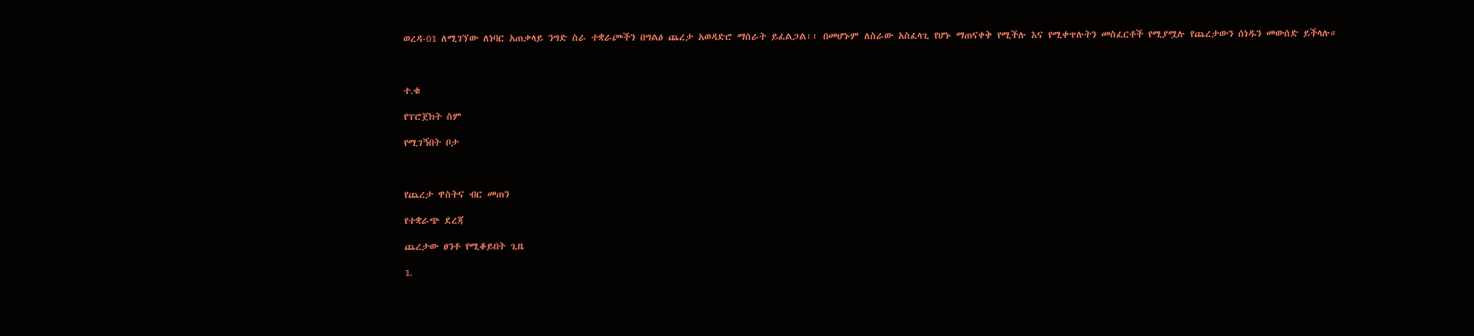ወረዳ-01 ለሚገኘው ለነባር አጠቃላይ ንግድ ስራ ተቋራጮችን በግልፅ ጨረታ አወዳድሮ ማሰራት ይፈልጋል፡፡ በመሆኑም ለስራው አስፈላጊ የሆኑ ማጠናቀቅ የሚችሉ እና የሚቀጥሉትን መስፈርቶች የሚያሟሉ የጨረታውን ሰነዱን መውሰድ ይችላሉ።



ተ.ቁ

የፕሮጀክት ስም

የሚገኝበት ቦታ



የጨረታ ዋስትና ብር መጠን

የተቋራጭ ደረጃ

ጨረታው ፀንቶ የሚቆይበት ጊዜ

1.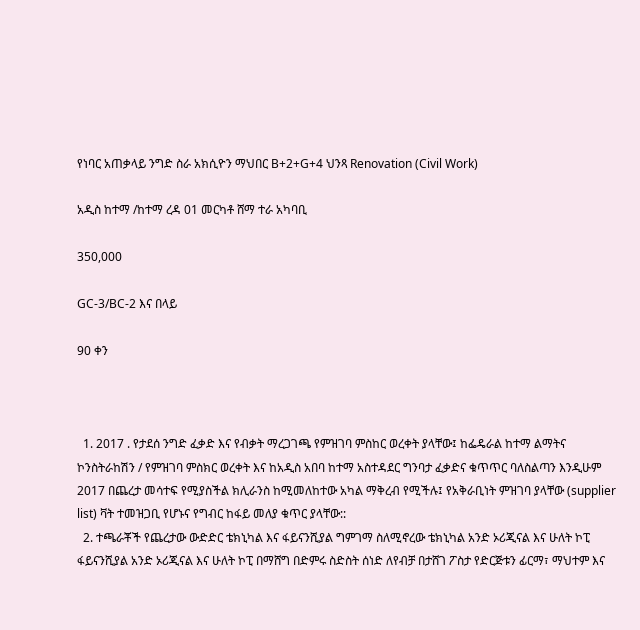የነባር አጠቃላይ ንግድ ስራ አክሲዮን ማህበር B+2+G+4 ህንጻ Renovation (Civil Work)

አዲስ ከተማ /ከተማ ረዳ 01 መርካቶ ሸማ ተራ አካባቢ

350,000

GC-3/BC-2 እና በላይ

90 ቀን



  1. 2017 . የታደሰ ንግድ ፈቃድ እና የብቃት ማረጋገጫ የምዝገባ ምስከር ወረቀት ያላቸው፤ ከፌዴራል ከተማ ልማትና ኮንስትራከሽን / የምዝገባ ምስክር ወረቀት እና ከአዲስ አበባ ከተማ አስተዳደር ግንባታ ፈቃድና ቁጥጥር ባለስልጣን እንዲሁም 2017 በጨረታ መሳተፍ የሚያስችል ክሊራንስ ከሚመለከተው አካል ማቅረብ የሚችሉ፤ የአቅራቢነት ምዝገባ ያላቸው (supplier list) ቫት ተመዝጋቢ የሆኑና የግብር ከፋይ መለያ ቁጥር ያላቸው::
  2. ተጫራቾች የጨረታው ውድድር ቴክኒካል እና ፋይናንሺያል ግምገማ ስለሚኖረው ቴክኒካል አንድ ኦሪጂናል እና ሁለት ኮፒ ፋይናንሺያል አንድ ኦሪጂናል እና ሁለት ኮፒ በማሸግ በድምሩ ስድስት ሰነድ ለየብቻ በታሸገ ፖስታ የድርጅቱን ፊርማ፣ ማህተም እና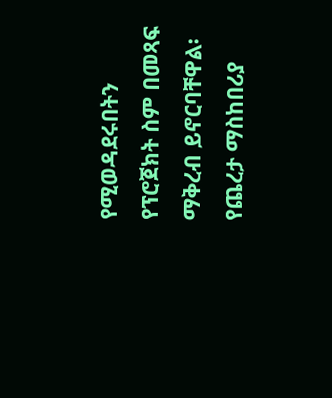የሚወዳደሩበትን የፕሮጀክት ስም በመጻፍ ማቅረብ ይኖርባቸዋል፡ የጨረታ ማስከበሪያ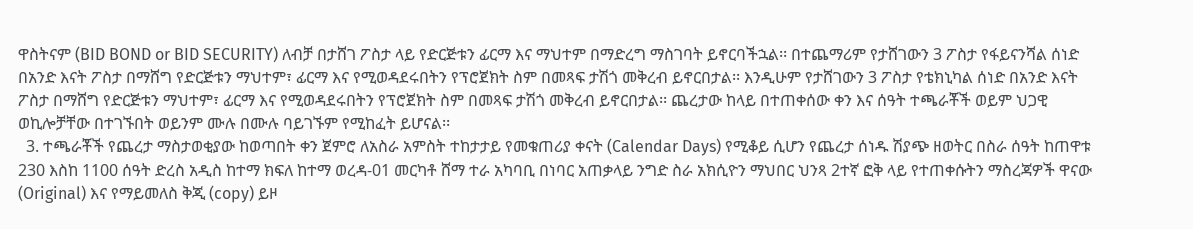ዋስትናም (BID BOND or BID SECURITY) ለብቻ በታሸገ ፖስታ ላይ የድርጅቱን ፊርማ እና ማህተም በማድረግ ማስገባት ይኖርባችኋል፡፡ በተጨማሪም የታሸገውን 3 ፖስታ የፋይናንሻል ሰነድ በአንድ እናት ፖስታ በማሸግ የድርጅቱን ማህተም፣ ፊርማ እና የሚወዳደሩበትን የፕሮጀክት ስም በመጻፍ ታሽጎ መቅረብ ይኖርበታል፡፡ እንዲሁም የታሸገውን 3 ፖስታ የቴክኒካል ሰነድ በአንድ እናት ፖስታ በማሸግ የድርጅቱን ማህተም፣ ፊርማ እና የሚወዳደሩበትን የፕሮጀክት ስም በመጻፍ ታሽጎ መቅረብ ይኖርበታል፡፡ ጨረታው ከላይ በተጠቀሰው ቀን እና ሰዓት ተጫራቾች ወይም ህጋዊ ወኪሎቻቸው በተገኙበት ወይንም ሙሉ በሙሉ ባይገኙም የሚከፈት ይሆናል፡፡
  3. ተጫራቾች የጨረታ ማስታወቂያው ከወጣበት ቀን ጀምሮ ለአስራ አምስት ተከታታይ የመቁጠሪያ ቀናት (Calendar Days) የሚቆይ ሲሆን የጨረታ ሰነዱ ሽያጭ ዘወትር በስራ ሰዓት ከጠዋቱ 230 እስከ 1100 ሰዓት ድረስ አዲስ ከተማ ክፍለ ከተማ ወረዳ-01 መርካቶ ሸማ ተራ አካባቢ በነባር አጠቃላይ ንግድ ስራ አክሲዮን ማህበር ህንጻ 2ተኛ ፎቅ ላይ የተጠቀሱትን ማስረጃዎች ዋናው (Original) እና የማይመለስ ቅጂ (copy) ይዞ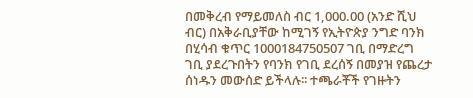በመቅረብ የማይመለስ ብር 1,000.00 (አንድ ሺህ ብር) በአቅራቢያቸው ከሚገኝ የኢትዮጵያ ንግድ ባንክ በሂሳብ ቁጥር 1000184750507 ገቢ በማድረግ ገቢ ያደረጉበትን የባንክ የገቢ ደረሰኝ በመያዝ የጨረታ ሰነዱን መውሰድ ይችላሉ፡፡ ተጫራቾች የገዙትን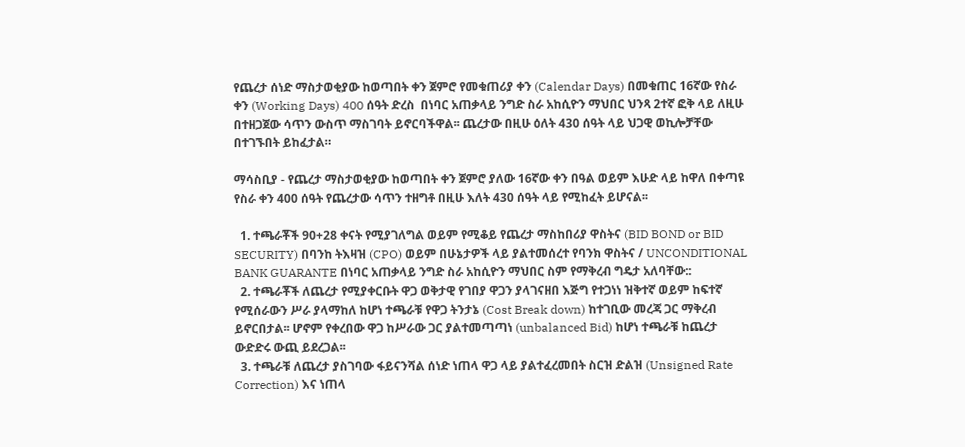የጨረታ ሰነድ ማስታወቂያው ከወጣበት ቀን ጀምሮ የመቁጠሪያ ቀን (Calendar Days) በመቁጠር 16ኛው የስራ ቀን (Working Days) 400 ሰዓት ድረስ  በነባር አጠቃላይ ንግድ ስራ አከሲዮን ማህበር ህንጻ 2ተኛ ፎቅ ላይ ለዚሁ በተዘጋጀው ሳጥን ውስጥ ማስገባት ይኖርባችዋል፡፡ ጨረታው በዚሁ ዕለት 430 ሰዓት ላይ ህጋዊ ወኪሎቻቸው በተገኙበት ይከፈታል።

ማሳስቢያ - የጨረታ ማስታወቂያው ከወጣበት ቀን ጀምሮ ያለው 16ኛው ቀን በዓል ወይም እሁድ ላይ ከዋለ በቀጣዩ የስራ ቀን 400 ሰዓት የጨረታው ሳጥን ተዘግቶ በዚሁ እለት 430 ሰዓት ላይ የሚከፈት ይሆናል፡፡

  1. ተጫራቾች 90+28 ቀናት የሚያገለግል ወይም የሚቆይ የጨረታ ማስከበሪያ ዋስትና (BID BOND or BID SECURITY) በባንከ ትእዛዝ (CPO) ወይም በሁኔታዎች ላይ ያልተመሰረተ የባንክ ዋስትና / UNCONDITIONAL BANK GUARANTE በነባር አጠቃላይ ንግድ ስራ አከሲዮን ማህበር ስም የማቅረብ ግዴታ አለባቸው::
  2. ተጫራቾች ለጨረታ የሚያቀርቡት ዋጋ ወቅታዊ የገበያ ዋጋን ያላገናዘበ እጅግ የተጋነነ ዝቅተኛ ወይም ከፍተኛ የሚሰራውን ሥራ ያላማከለ ከሆነ ተጫራቹ የዋጋ ትንታኔ (Cost Break down) ከተገቢው መረጃ ጋር ማቅረብ ይኖርበታል፡፡ ሆኖም የቀረበው ዋጋ ከሥራው ጋር ያልተመጣጣነ (unbalanced Bid) ከሆነ ተጫራቹ ከጨረታ ውድድሩ ውጪ ይደረጋል፡፡
  3. ተጫራቹ ለጨረታ ያስገባው ፋይናንሻል ሰነድ ነጠላ ዋጋ ላይ ያልተፈረመበት ስርዝ ድልዝ (Unsigned Rate Correction) እና ነጠላ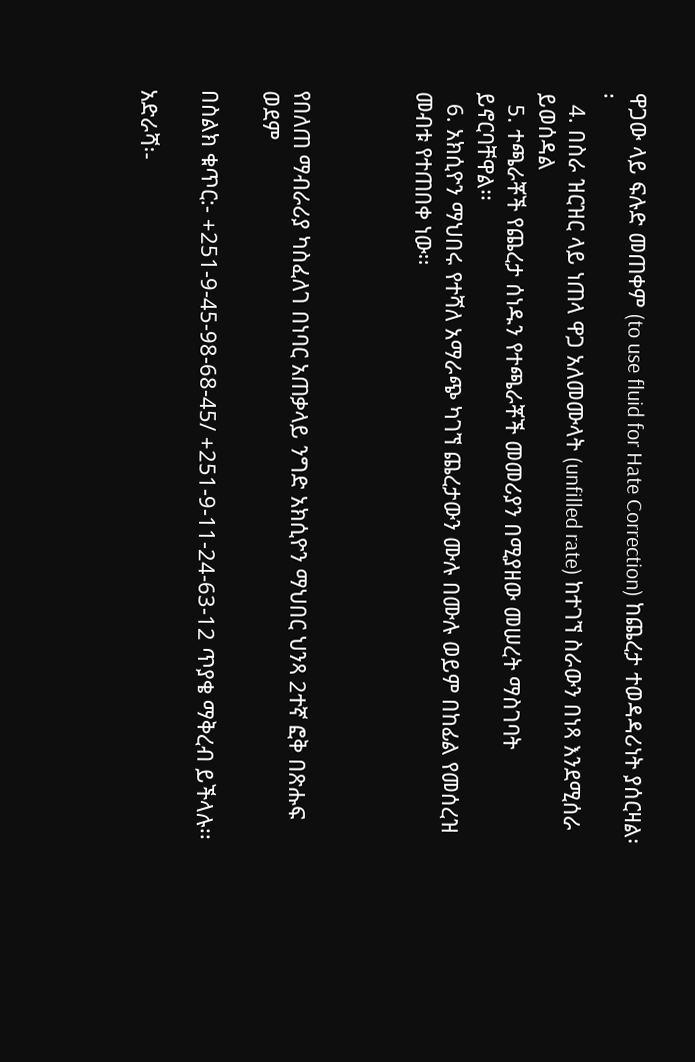ዋጋው ላይ ፍሉድ መጠቀም (to use fluid for Hate Correction) ከጨረታ ተወዳዳሪነት ያሰርዛል፡፡
  4. በስራ ዝርዝር ላይ ነጠላ ዋጋ አለመሙላት (unfilled rate) ከተገኘ ስራውን በነጻ እንደሚሰራ ይወሰዳል
  5. ተጫራቾች የጨረታ ሰነዱን የተጫራቾች መመሪያን በሚያዘው መሠረት ማስገባት ይኖርባቸዋል፡፡
  6. አክሲዮን ማህበሩ የተሻለ አማራጭ ካገኘ ጨረታውን ሙሉ በሙሉ ወይም በከፊል የመሰረዝ መብቱ የተጠበቀ ነው፡፡



የበለጠ ማብራሪያ ካስፈለገ በነባር አጠቃላይ ንግድ አክሲዮን ማህበር ህንጻ 2ተኛ ፎቅ በጽሑፍ ወደም

በስልክ ቁጥር:- +251-9-45-98-68-45/ +251-9-11-24-63-12 ጥያቄ ማቅረብ ይችላሉ፡፡

አድራሻ፡-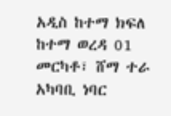አዲስ ከተማ ክፍለ ከተማ ወረዳ 01 መርካቶ፣ ሸማ ተራ አካባቢ ነባር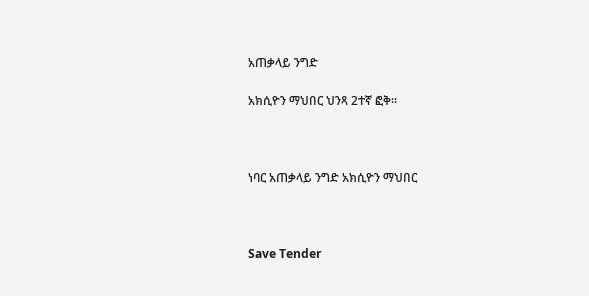አጠቃላይ ንግድ

አክሲዮን ማህበር ህንጻ 2ተኛ ፎቅ፡፡



ነባር አጠቃላይ ንግድ አክሲዮን ማህበር



Save Tender